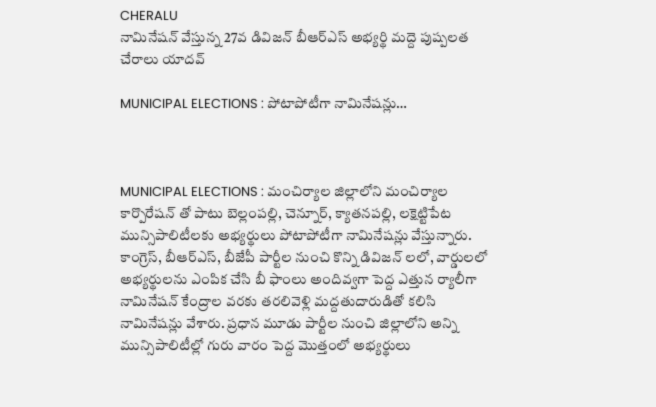CHERALU
నామినేషన్ వేస్తున్న 27వ డివిజన్ బీఆర్ఎస్ అభ్యర్థి మద్దె పుష్పలత చేరాలు యాదవ్

MUNICIPAL ELECTIONS : పోటాపోటీగా నామినేషన్లు…



MUNICIPAL ELECTIONS : మంచిర్యాల జిల్లాలోని మంచిర్యాల కార్పొరేషన్ తో పాటు బెల్లంపల్లి, చెన్నూర్, క్యాతనపల్లి, లక్షెట్టిపేట మున్సిపాలిటీలకు అభ్యర్థులు పోటాపోటీగా నామినేషన్లు వేస్తున్నారు. కాంగ్రెస్, బీఆర్ఎస్, బీజేపీ పార్టీల నుంచి కొన్ని డివిజన్ లలో, వార్డులలో అభ్యర్థులను ఎంపిక చేసి బీ ఫాంలు అందివ్వగా పెద్ద ఎత్తున ర్యాలీగా నామినేషన్ కేంద్రాల వరకు తరలివెళ్లి మద్దతుదారుడితో కలిసి నామినేషన్లు వేశారు. ప్రధాన మూడు పార్టీల నుంచి జిల్లాలోని అన్ని మున్సిపాలిటీల్లో గురు వారం పెద్ద మొత్తంలో అభ్యర్థులు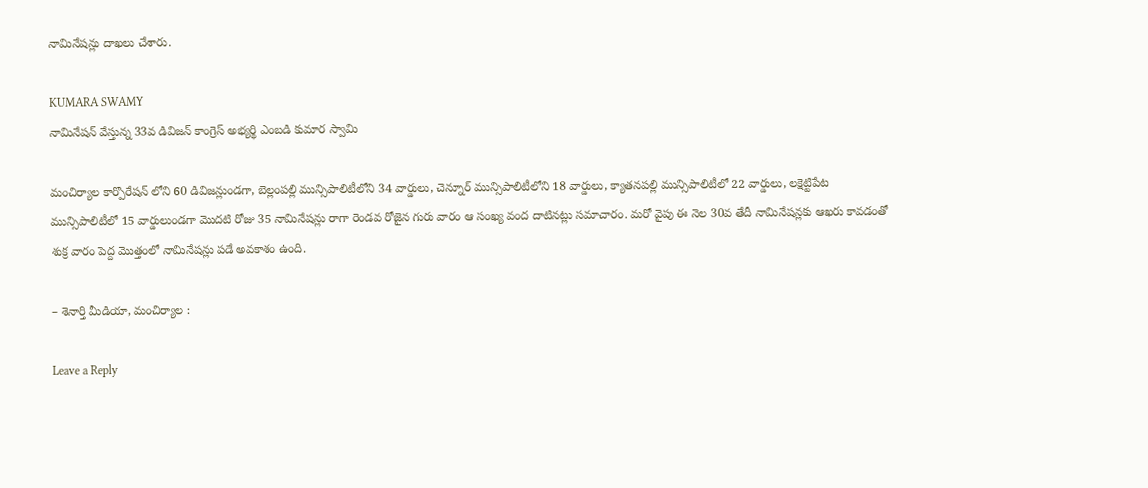నామినేషన్లు దాఖలు చేశారు.

KUMARA SWAMY
నామినేషన్ వేస్తున్న 33వ డివిజన్ కాంగ్రెస్ అభ్యర్థి ఎంబడి కుమార స్వామి

మంచిర్యాల కార్పొరేషన్ లోని 60 డివిజన్లుండగా, బెల్లంపల్లి మున్సిపాలిటీలోని 34 వార్డులు, చెన్నూర్ మున్సిపాలిటీలోని 18 వార్డులు, క్యాతనపల్లి మున్సిపాలిటీలో 22 వార్డులు, లక్షెట్టిపేట మున్సిపాలిటీలో 15 వార్డులుండగా మొదటి రోజు 35 నామినేషన్లు రాగా రెండవ రోజైన గురు వారం ఆ సంఖ్య వంద దాటినట్లు సమాచారం. మరో వైపు ఈ నెల 30వ తేదీ నామినేషన్లకు ఆఖరు కావడంతో శుక్ర వారం పెద్ద మొత్తంలో నామినేషన్లు పడే అవకాశం ఉంది.

– శెనార్తి మీడియా, మంచిర్యాల :

Leave a Reply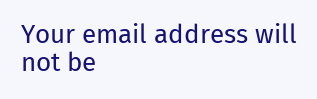Your email address will not be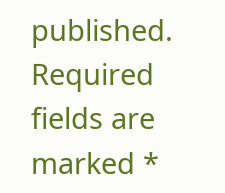published. Required fields are marked *